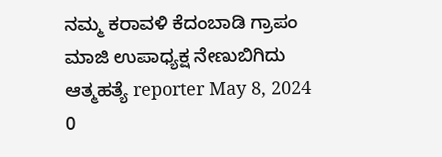ನಮ್ಮ ಕರಾವಳಿ ಕೆದಂಬಾಡಿ ಗ್ರಾಪಂ ಮಾಜಿ ಉಪಾಧ್ಯಕ್ಷ ನೇಣುಬಿಗಿದು ಆತ್ಮಹತ್ಯೆ reporter May 8, 2024 0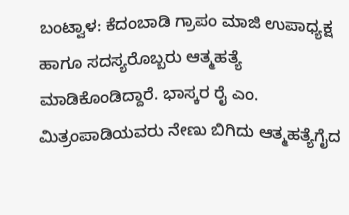ಬಂಟ್ವಾಳ: ಕೆದಂಬಾಡಿ ಗ್ರಾಪಂ ಮಾಜಿ ಉಪಾಧ್ಯಕ್ಷ ಹಾಗೂ ಸದಸ್ಯರೊಬ್ಬರು ಆತ್ಮಹತ್ಯೆ ಮಾಡಿಕೊಂಡಿದ್ದಾರೆ. ಭಾಸ್ಕರ ರೈ ಎಂ. ಮಿತ್ರಂಪಾಡಿಯವರು ನೇಣು ಬಿಗಿದು ಆತ್ಮಹತ್ಯೆಗೈದ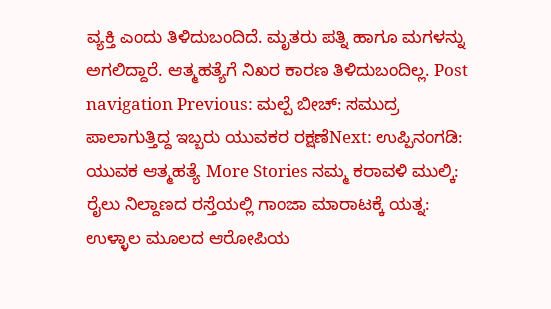ವ್ಯಕ್ತಿ ಎಂದು ತಿಳಿದುಬಂದಿದೆ. ಮೃತರು ಪತ್ನಿ ಹಾಗೂ ಮಗಳನ್ನು ಅಗಲಿದ್ದಾರೆ. ಆತ್ಮಹತ್ಯೆಗೆ ನಿಖರ ಕಾರಣ ತಿಳಿದುಬಂದಿಲ್ಲ. Post navigation Previous: ಮಲ್ಪೆ ಬೀಚ್: ಸಮುದ್ರ ಪಾಲಾಗುತ್ತಿದ್ದ ಇಬ್ಬರು ಯುವಕರ ರಕ್ಷಣೆNext: ಉಪ್ಪಿನಂಗಡಿ: ಯುವಕ ಆತ್ಮಹತ್ಯೆ More Stories ನಮ್ಮ ಕರಾವಳಿ ಮುಲ್ಕಿ: ರೈಲು ನಿಲ್ದಾಣದ ರಸ್ತೆಯಲ್ಲಿ ಗಾಂಜಾ ಮಾರಾಟಕ್ಕೆ ಯತ್ನ: ಉಳ್ಳಾಲ ಮೂಲದ ಆರೋಪಿಯ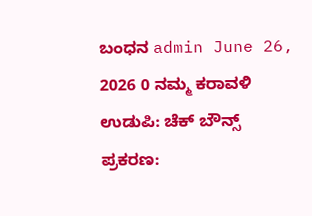ಬಂಧನ admin June 26, 2026 0 ನಮ್ಮ ಕರಾವಳಿ ಉಡುಪಿ: ಚೆಕ್ ಬೌನ್ಸ್ ಪ್ರಕರಣ: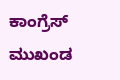ಕಾಂಗ್ರೆಸ್ ಮುಖಂಡ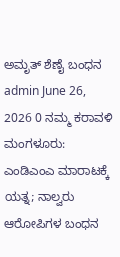ಅಮೃತ್ ಶೆಣೈ ಬಂಧನ admin June 26, 2026 0 ನಮ್ಮ ಕರಾವಳಿ ಮಂಗಳೂರು: ಎಂಡಿಎಂಎ ಮಾರಾಟಕ್ಕೆ ಯತ್ನ; ನಾಲ್ವರು ಆರೋಪಿಗಳ ಬಂಧನ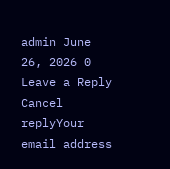admin June 26, 2026 0 Leave a Reply Cancel replyYour email address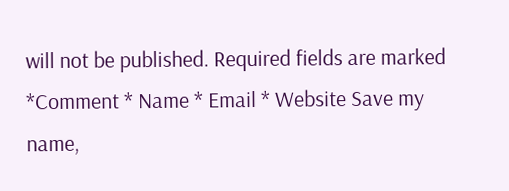will not be published. Required fields are marked *Comment * Name * Email * Website Save my name,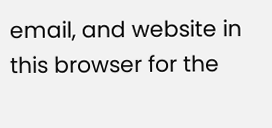email, and website in this browser for the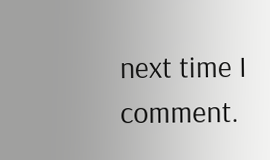next time I comment.